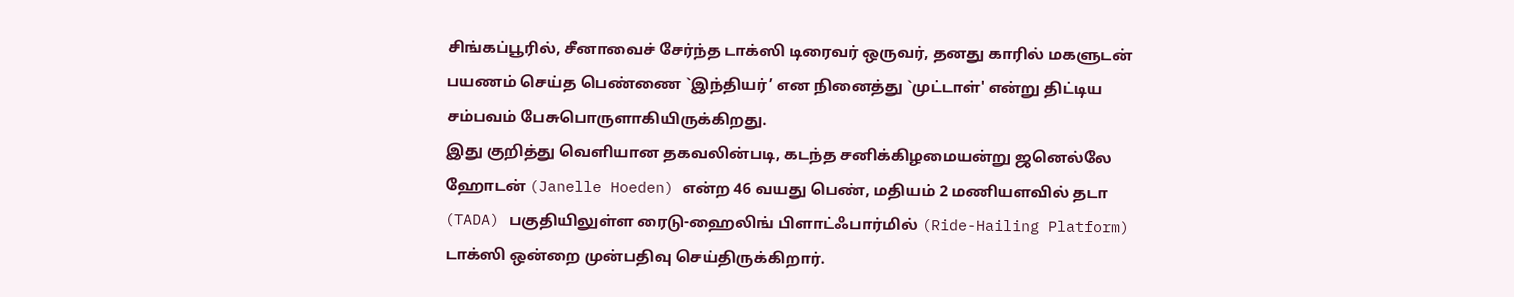சிங்கப்பூரில், சீனாவைச் சேர்ந்த டாக்ஸி டிரைவர் ஒருவர், தனது காரில் மகளுடன் பயணம் செய்த பெண்ணை `இந்தியர்’ என நினைத்து `முட்டாள்' என்று திட்டிய சம்பவம் பேசுபொருளாகியிருக்கிறது.
இது குறித்து வெளியான தகவலின்படி, கடந்த சனிக்கிழமையன்று ஜனெல்லே ஹோடன் (Janelle Hoeden) என்ற 46 வயது பெண், மதியம் 2 மணியளவில் தடா (TADA) பகுதியிலுள்ள ரைடு-ஹைலிங் பிளாட்ஃபார்மில் (Ride-Hailing Platform) டாக்ஸி ஒன்றை முன்பதிவு செய்திருக்கிறார்.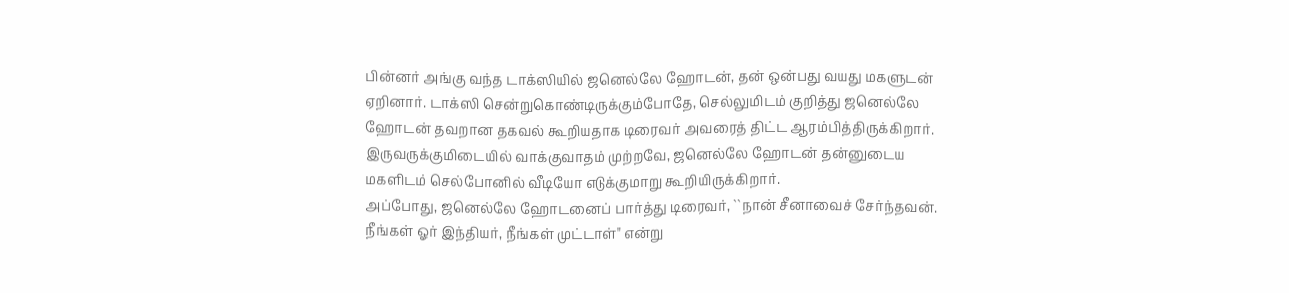பின்னர் அங்கு வந்த டாக்ஸியில் ஜனெல்லே ஹோடன், தன் ஒன்பது வயது மகளுடன் ஏறினார். டாக்ஸி சென்றுகொண்டிருக்கும்போதே, செல்லுமிடம் குறித்து ஜனெல்லே ஹோடன் தவறான தகவல் கூறியதாக டிரைவர் அவரைத் திட்ட ஆரம்பித்திருக்கிறார். இருவருக்குமிடையில் வாக்குவாதம் முற்றவே, ஜனெல்லே ஹோடன் தன்னுடைய மகளிடம் செல்போனில் வீடியோ எடுக்குமாறு கூறியிருக்கிறார்.
அப்போது, ஜனெல்லே ஹோடனைப் பார்த்து டிரைவர், ``நான் சீனாவைச் சேர்ந்தவன். நீங்கள் ஓர் இந்தியர், நீங்கள் முட்டாள்" என்று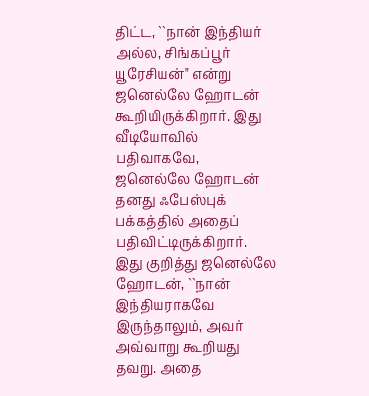திட்ட, ``நான் இந்தியர் அல்ல, சிங்கப்பூர் யூரேசியன்" என்று ஜனெல்லே ஹோடன் கூறியிருக்கிறார். இது வீடியோவில் பதிவாகவே, ஜனெல்லே ஹோடன் தனது ஃபேஸ்புக் பக்கத்தில் அதைப் பதிவிட்டிருக்கிறார். இது குறித்து ஜனெல்லே ஹோடன், ``நான் இந்தியராகவே இருந்தாலும், அவர் அவ்வாறு கூறியது தவறு. அதை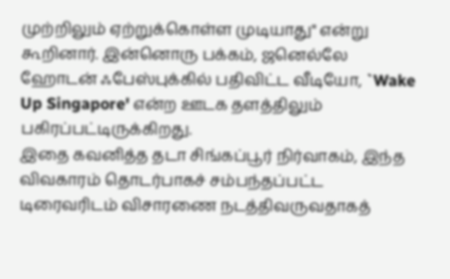முற்றிலும் ஏற்றுக்கொள்ள முடியாது" என்று கூறினார். இன்னொரு பக்கம், ஜனெல்லே ஹோடன் ஃபேஸ்புக்கில் பதிவிட்ட வீடியோ, `Wake Up Singapore' என்ற ஊடக தளத்திலும் பகிரப்பட்டிருக்கிறது.
இதை கவனித்த தடா சிங்கப்பூர் நிர்வாகம், இந்த விவகாரம் தொடர்பாகச் சம்பந்தப்பட்ட டிரைவரிடம் விசாரணை நடத்திவருவதாகத்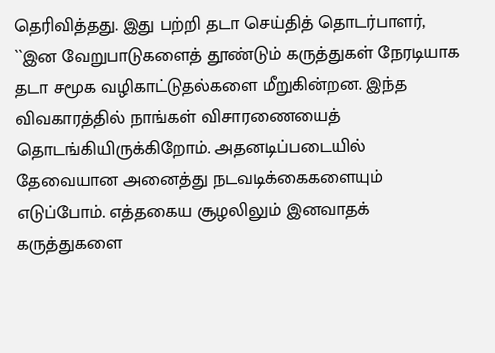தெரிவித்தது. இது பற்றி தடா செய்தித் தொடர்பாளர், ``இன வேறுபாடுகளைத் தூண்டும் கருத்துகள் நேரடியாக தடா சமூக வழிகாட்டுதல்களை மீறுகின்றன. இந்த விவகாரத்தில் நாங்கள் விசாரணையைத் தொடங்கியிருக்கிறோம். அதனடிப்படையில் தேவையான அனைத்து நடவடிக்கைகளையும் எடுப்போம். எத்தகைய சூழலிலும் இனவாதக் கருத்துகளை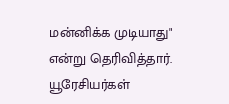மன்னிக்க முடியாது" என்று தெரிவித்தார்.
யூரேசியர்கள்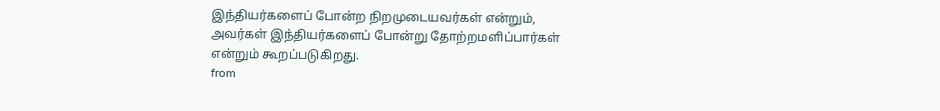இந்தியர்களைப் போன்ற நிறமுடையவர்கள் என்றும், அவர்கள் இந்தியர்களைப் போன்று தோற்றமளிப்பார்கள் என்றும் கூறப்படுகிறது.
from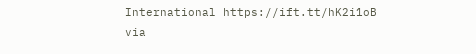International https://ift.tt/hK2i1oB
via